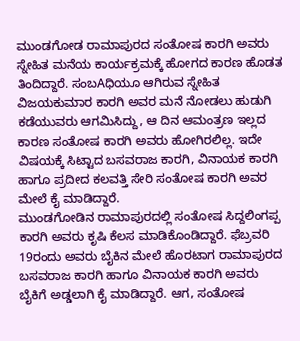ಮುಂಡಗೋಡ ರಾಮಾಪುರದ ಸಂತೋಷ ಕಾರಗಿ ಅವರು ಸ್ನೇಹಿತ ಮನೆಯ ಕಾರ್ಯಕ್ರಮಕ್ಕೆ ಹೋಗದ ಕಾರಣ ಹೊಡತ ತಿಂದಿದ್ದಾರೆ. ಸಂಬAಧಿಯೂ ಆಗಿರುವ ಸ್ನೇಹಿತ ವಿಜಯಕುಮಾರ ಕಾರಗಿ ಅವರ ಮನೆ ನೋಡಲು ಹುಡುಗಿ ಕಡೆಯುವರು ಆಗಮಿಸಿದ್ದು, ಆ ದಿನ ಆಮಂತ್ರಣ ಇಲ್ಲದ ಕಾರಣ ಸಂತೋಷ ಕಾರಗಿ ಅವರು ಹೋಗಿರಲಿಲ್ಲ. ಇದೇ ವಿಷಯಕ್ಕೆ ಸಿಟ್ಟಾದ ಬಸವರಾಜ ಕಾರಗಿ, ವಿನಾಯಕ ಕಾರಗಿ ಹಾಗೂ ಪ್ರದೀದ ಕಲವತ್ತಿ ಸೇರಿ ಸಂತೋಷ ಕಾರಗಿ ಅವರ ಮೇಲೆ ಕೈ ಮಾಡಿದ್ದಾರೆ.
ಮುಂಡಗೋಡಿನ ರಾಮಾಪುರದಲ್ಲಿ ಸಂತೋಷ ಸಿದ್ದಲಿಂಗಪ್ಪ ಕಾರಗಿ ಅವರು ಕೃಷಿ ಕೆಲಸ ಮಾಡಿಕೊಂಡಿದ್ದಾರೆ. ಫೆಬ್ರವರಿ 19ರಂದು ಅವರು ಬೈಕಿನ ಮೇಲೆ ಹೊರಟಾಗ ರಾಮಾಪುರದ ಬಸವರಾಜ ಕಾರಗಿ ಹಾಗೂ ವಿನಾಯಕ ಕಾರಗಿ ಅವರು ಬೈಕಿಗೆ ಅಡ್ಡಲಾಗಿ ಕೈ ಮಾಡಿದ್ದಾರೆ. ಆಗ, ಸಂತೋಷ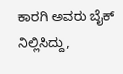ಕಾರಗಿ ಅವರು ಬೈಕ್ ನಿಲ್ಲಿಸಿದ್ದು,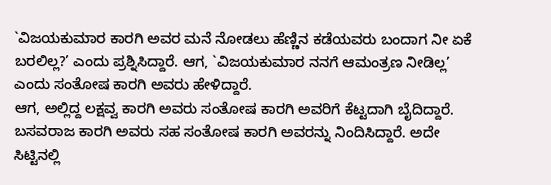`ವಿಜಯಕುಮಾರ ಕಾರಗಿ ಅವರ ಮನೆ ನೋಡಲು ಹೆಣ್ಣಿನ ಕಡೆಯವರು ಬಂದಾಗ ನೀ ಏಕೆ ಬರಲಿಲ್ಲ?’ ಎಂದು ಪ್ರಶ್ನಿಸಿದ್ದಾರೆ. ಆಗ, `ವಿಜಯಕುಮಾರ ನನಗೆ ಆಮಂತ್ರಣ ನೀಡಿಲ್ಲ’ ಎಂದು ಸಂತೋಷ ಕಾರಗಿ ಅವರು ಹೇಳಿದ್ದಾರೆ.
ಆಗ, ಅಲ್ಲಿದ್ದ ಲಕ್ಷವ್ವ ಕಾರಗಿ ಅವರು ಸಂತೋಷ ಕಾರಗಿ ಅವರಿಗೆ ಕೆಟ್ಟದಾಗಿ ಬೈದಿದ್ದಾರೆ. ಬಸವರಾಜ ಕಾರಗಿ ಅವರು ಸಹ ಸಂತೋಷ ಕಾರಗಿ ಅವರನ್ನು ನಿಂದಿಸಿದ್ದಾರೆ. ಅದೇ ಸಿಟ್ಟಿನಲ್ಲಿ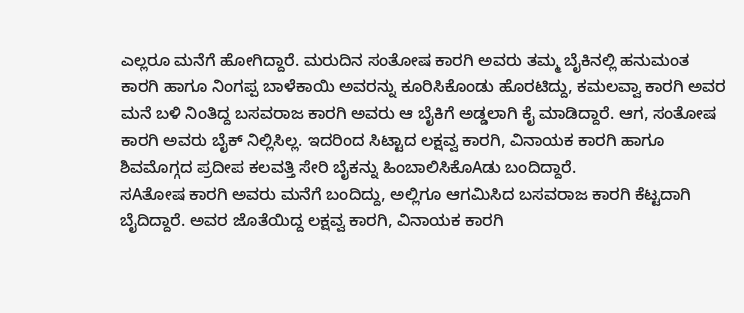ಎಲ್ಲರೂ ಮನೆಗೆ ಹೋಗಿದ್ದಾರೆ. ಮರುದಿನ ಸಂತೋಷ ಕಾರಗಿ ಅವರು ತಮ್ಮ ಬೈಕಿನಲ್ಲಿ ಹನುಮಂತ ಕಾರಗಿ ಹಾಗೂ ನಿಂಗಪ್ಪ ಬಾಳೆಕಾಯಿ ಅವರನ್ನು ಕೂರಿಸಿಕೊಂಡು ಹೊರಟಿದ್ದು, ಕಮಲವ್ವಾ ಕಾರಗಿ ಅವರ ಮನೆ ಬಳಿ ನಿಂತಿದ್ದ ಬಸವರಾಜ ಕಾರಗಿ ಅವರು ಆ ಬೈಕಿಗೆ ಅಡ್ಡಲಾಗಿ ಕೈ ಮಾಡಿದ್ದಾರೆ. ಆಗ, ಸಂತೋಷ ಕಾರಗಿ ಅವರು ಬೈಕ್ ನಿಲ್ಲಿಸಿಲ್ಲ. ಇದರಿಂದ ಸಿಟ್ಟಾದ ಲಕ್ಷವ್ವ ಕಾರಗಿ, ವಿನಾಯಕ ಕಾರಗಿ ಹಾಗೂ ಶಿವಮೊಗ್ಗದ ಪ್ರದೀಪ ಕಲವತ್ತಿ ಸೇರಿ ಬೈಕನ್ನು ಹಿಂಬಾಲಿಸಿಕೊAಡು ಬಂದಿದ್ದಾರೆ.
ಸAತೋಷ ಕಾರಗಿ ಅವರು ಮನೆಗೆ ಬಂದಿದ್ದು, ಅಲ್ಲಿಗೂ ಆಗಮಿಸಿದ ಬಸವರಾಜ ಕಾರಗಿ ಕೆಟ್ಟದಾಗಿ ಬೈದಿದ್ದಾರೆ. ಅವರ ಜೊತೆಯಿದ್ದ ಲಕ್ಷವ್ವ ಕಾರಗಿ, ವಿನಾಯಕ ಕಾರಗಿ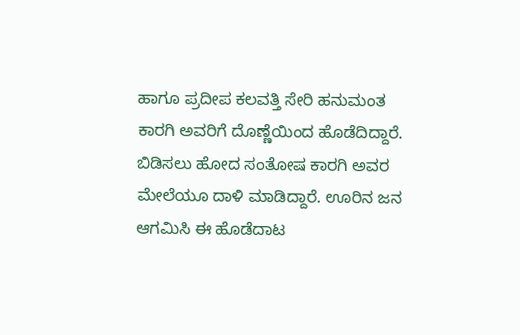ಹಾಗೂ ಪ್ರದೀಪ ಕಲವತ್ತಿ ಸೇರಿ ಹನುಮಂತ ಕಾರಗಿ ಅವರಿಗೆ ದೊಣ್ಣೆಯಿಂದ ಹೊಡೆದಿದ್ದಾರೆ. ಬಿಡಿಸಲು ಹೋದ ಸಂತೋಷ ಕಾರಗಿ ಅವರ ಮೇಲೆಯೂ ದಾಳಿ ಮಾಡಿದ್ದಾರೆ. ಊರಿನ ಜನ ಆಗಮಿಸಿ ಈ ಹೊಡೆದಾಟ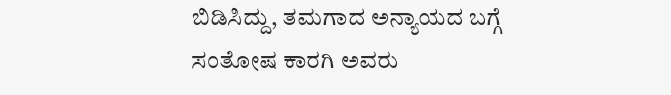ಬಿಡಿಸಿದ್ದು, ತಮಗಾದ ಅನ್ಯಾಯದ ಬಗ್ಗೆ ಸಂತೋಷ ಕಾರಗಿ ಅವರು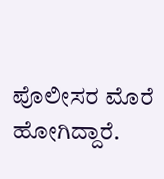ಪೊಲೀಸರ ಮೊರೆ ಹೋಗಿದ್ದಾರೆ.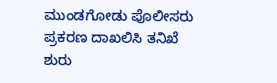ಮುಂಡಗೋಡು ಪೊಲೀಸರು ಪ್ರಕರಣ ದಾಖಲಿಸಿ ತನಿಖೆ ಶುರು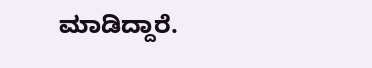ಮಾಡಿದ್ದಾರೆ.